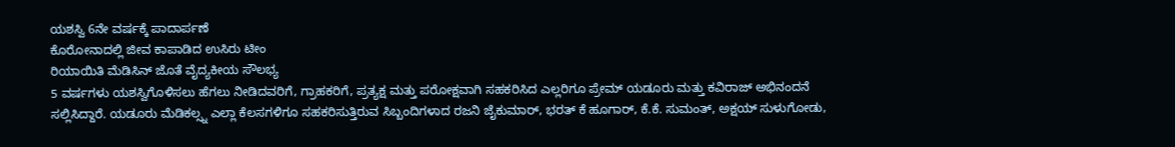ಯಶಸ್ವಿ 6ನೇ ವರ್ಷಕ್ಕೆ ಪಾದಾರ್ಪಣೆ
ಕೊರೋನಾದಲ್ಲಿ ಜೀವ ಕಾಪಾಡಿದ ಉಸಿರು ಟೀಂ
ರಿಯಾಯಿತಿ ಮೆಡಿಸಿನ್ ಜೊತೆ ವೈದ್ಯಕೀಯ ಸೌಲಭ್ಯ
5 ವರ್ಷಗಳು ಯಶಸ್ವಿಗೊಳಿಸಲು ಹೆಗಲು ನೀಡಿದವರಿಗೆ, ಗ್ರಾಹಕರಿಗೆ, ಪ್ರತ್ಯಕ್ಷ ಮತ್ತು ಪರೋಕ್ಷವಾಗಿ ಸಹಕರಿಸಿದ ಎಲ್ಲರಿಗೂ ಪ್ರೇಮ್ ಯಡೂರು ಮತ್ತು ಕವಿರಾಜ್ ಅಭಿನಂದನೆ ಸಲ್ಲಿಸಿದ್ದಾರೆ. ಯಡೂರು ಮೆಡಿಕಲ್ಸ್ನ ಎಲ್ಲಾ ಕೆಲಸಗಳಿಗೂ ಸಹಕರಿಸುತ್ತಿರುವ ಸಿಬ್ಬಂದಿಗಳಾದ ರಜನಿ ಜೈಕುಮಾರ್, ಭರತ್ ಕೆ ಹೂಗಾರ್, ಕೆ.ಕೆ. ಸುಮಂತ್, ಅಕ್ಷಯ್ ಸುಳುಗೋಡು,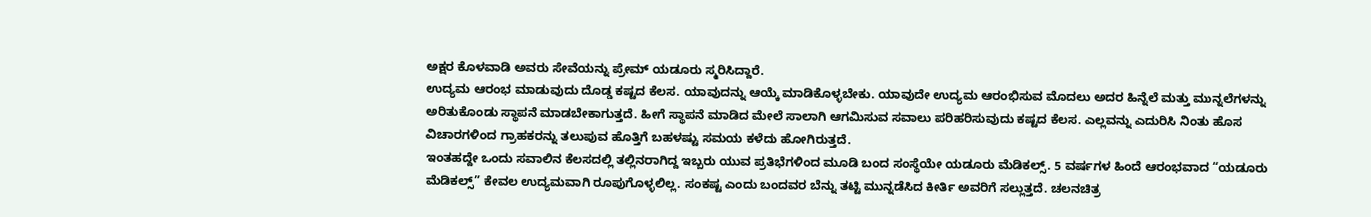ಅಕ್ಷರ ಕೊಳವಾಡಿ ಅವರು ಸೇವೆಯನ್ನು ಪ್ರೇಮ್ ಯಡೂರು ಸ್ಮರಿಸಿದ್ದಾರೆ.
ಉದ್ಯಮ ಆರಂಭ ಮಾಡುವುದು ದೊಡ್ಡ ಕಷ್ಟದ ಕೆಲಸ. ಯಾವುದನ್ನು ಆಯ್ಕೆ ಮಾಡಿಕೊಳ್ಳಬೇಕು. ಯಾವುದೇ ಉದ್ಯಮ ಆರಂಭಿಸುವ ಮೊದಲು ಅದರ ಹಿನ್ನೆಲೆ ಮತ್ತು ಮುನ್ನಲೆಗಳನ್ನು ಅರಿತುಕೊಂಡು ಸ್ಥಾಪನೆ ಮಾಡಬೇಕಾಗುತ್ತದೆ. ಹೀಗೆ ಸ್ಥಾಪನೆ ಮಾಡಿದ ಮೇಲೆ ಸಾಲಾಗಿ ಆಗಮಿಸುವ ಸವಾಲು ಪರಿಹರಿಸುವುದು ಕಷ್ಟದ ಕೆಲಸ. ಎಲ್ಲವನ್ನು ಎದುರಿಸಿ ನಿಂತು ಹೊಸ ವಿಚಾರಗಳಿಂದ ಗ್ರಾಹಕರನ್ನು ತಲುಪುವ ಹೊತ್ತಿಗೆ ಬಹಳಷ್ಟು ಸಮಯ ಕಳೆದು ಹೋಗಿರುತ್ತದೆ.
ಇಂತಹದ್ದೇ ಒಂದು ಸವಾಲಿನ ಕೆಲಸದಲ್ಲಿ ತಲ್ಲಿನರಾಗಿದ್ದ ಇಬ್ಬರು ಯುವ ಪ್ರತಿಭೆಗಳಿಂದ ಮೂಡಿ ಬಂದ ಸಂಸ್ಥೆಯೇ ಯಡೂರು ಮೆಡಿಕಲ್ಸ್. 5 ವರ್ಷಗಳ ಹಿಂದೆ ಆರಂಭವಾದ “ಯಡೂರು ಮೆಡಿಕಲ್ಸ್” ಕೇವಲ ಉದ್ಯಮವಾಗಿ ರೂಪುಗೊಳ್ಳಲಿಲ್ಲ. ಸಂಕಷ್ಟ ಎಂದು ಬಂದವರ ಬೆನ್ನು ತಟ್ಟಿ ಮುನ್ನಡೆಸಿದ ಕೀರ್ತಿ ಅವರಿಗೆ ಸಲ್ಲುತ್ತದೆ. ಚಲನಚಿತ್ರ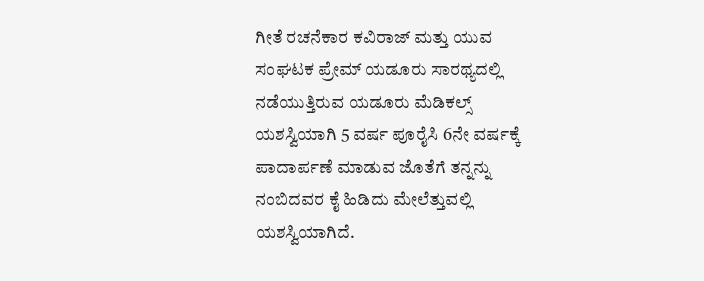ಗೀತೆ ರಚನೆಕಾರ ಕವಿರಾಜ್ ಮತ್ತು ಯುವ ಸಂಘಟಕ ಪ್ರೇಮ್ ಯಡೂರು ಸಾರಥ್ಯದಲ್ಲಿ ನಡೆಯುತ್ತಿರುವ ಯಡೂರು ಮೆಡಿಕಲ್ಸ್ ಯಶಸ್ವಿಯಾಗಿ 5 ವರ್ಷ ಪೂರೈಸಿ 6ನೇ ವರ್ಷಕ್ಕೆ ಪಾದಾರ್ಪಣೆ ಮಾಡುವ ಜೊತೆಗೆ ತನ್ನನ್ನು ನಂಬಿದವರ ಕೈ ಹಿಡಿದು ಮೇಲೆತ್ತುವಲ್ಲಿ ಯಶಸ್ವಿಯಾಗಿದೆ.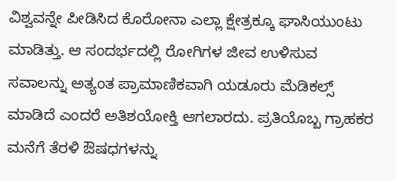ವಿಶ್ವವನ್ನೇ ಪೀಡಿಸಿದ ಕೊರೋನಾ ಎಲ್ಲಾ ಕ್ಷೇತ್ರಕ್ಕೂ ಘಾಸಿಯುಂಟು ಮಾಡಿತ್ತು. ಆ ಸಂದರ್ಭದಲ್ಲಿ ರೋಗಿಗಳ ಜೀವ ಉಳಿಸುವ ಸವಾಲನ್ನು ಅತ್ಯಂತ ಪ್ರಾಮಾಣಿಕವಾಗಿ ಯಡೂರು ಮೆಡಿಕಲ್ಸ್ ಮಾಡಿದೆ ಎಂದರೆ ಅತಿಶಯೋಕ್ತಿ ಆಗಲಾರದು. ಪ್ರತಿಯೊಬ್ಬ ಗ್ರಾಹಕರ ಮನೆಗೆ ತೆರಳಿ ಔಷಧಗಳನ್ನು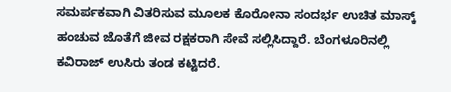ಸಮರ್ಪಕವಾಗಿ ವಿತರಿಸುವ ಮೂಲಕ ಕೊರೋನಾ ಸಂದರ್ಭ ಉಚಿತ ಮಾಸ್ಕ್ ಹಂಚುವ ಜೊತೆಗೆ ಜೀವ ರಕ್ಷಕರಾಗಿ ಸೇವೆ ಸಲ್ಲಿಸಿದ್ದಾರೆ. ಬೆಂಗಳೂರಿನಲ್ಲಿ ಕವಿರಾಜ್ ಉಸಿರು ತಂಡ ಕಟ್ಟಿದರೆ.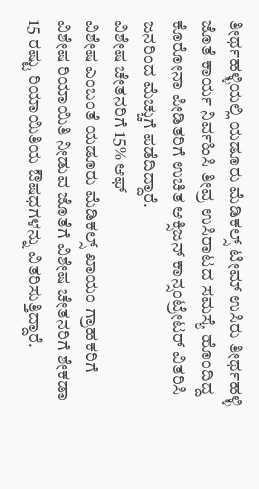ತೀರ್ಥಹಳ್ಳಿಯಲ್ಲಿ ಯಡೂರು ಮೆಡಿಕಲ್ಸ್ ಟೀಮ್ ಉಸಿರು ತೀರ್ಥಹಳ್ಳಿ ಜೊತೆ ಕಾರ್ಯ ನಿರ್ವಹಿಸಿ ತೀವ್ರ ಉಸಿರಾಟದ ಸಮಸ್ಯೆ ಹೊಂದಿದ್ದ ಕೊರೋನಾ ಪೀಡಿತರಿಗೆ ಉಚಿತ ಆಕ್ಸಿಜನ್ ಕಾನ್ಸಂಟ್ರೇಟರ್ ವಿತರಿಸಿ ಜನರಿಂದ ಮೆಚ್ಚುಗೆ ಪಡೆದಿದ್ದಾರೆ.
ವಿಶೇಷ ಚೇತನರಿಗೆ 15% ಆಫ್
ವಿಶೇಷ ಎಂಬಂತೆ ಯಡೂರು ಮೆಡಿಕಲ್ಸ್ ಖಾಯಂ ಗ್ರಾಹಕರಿಗೆ ವಿಶೇಷ ರಿಯಾಯಿತಿ ನೀಡುವ ಜೊತೆಗೆ ವಿಶೇಷ ಚೇತನರಿಗೆ ಶೇಕಡಾ 15 ರಷ್ಟು ರಿಯಾಯಿತಿಯ ಔಷಧಗಳನ್ನು ವಿತರಿಸುತ್ತಿದ್ದಾರೆ.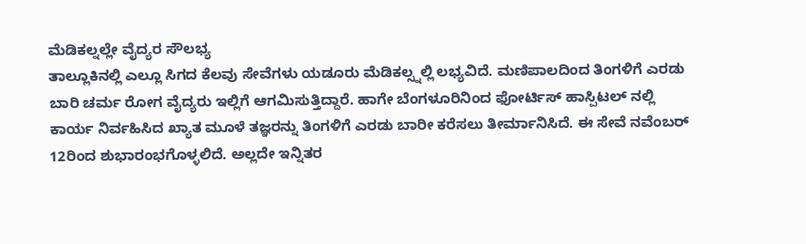ಮೆಡಿಕಲ್ನಲ್ಲೇ ವೈದ್ಯರ ಸೌಲಭ್ಯ
ತಾಲ್ಲೂಕಿನಲ್ಲಿ ಎಲ್ಲೂ ಸಿಗದ ಕೆಲವು ಸೇವೆಗಳು ಯಡೂರು ಮೆಡಿಕಲ್ಸ್ನಲ್ಲಿ ಲಭ್ಯವಿದೆ. ಮಣಿಪಾಲದಿಂದ ತಿಂಗಳಿಗೆ ಎರಡು ಬಾರಿ ಚರ್ಮ ರೋಗ ವೈದ್ಯರು ಇಲ್ಲಿಗೆ ಆಗಮಿಸುತ್ತಿದ್ದಾರೆ. ಹಾಗೇ ಬೆಂಗಳೂರಿನಿಂದ ಫೋರ್ಟಿಸ್ ಹಾಸ್ಪಿಟಲ್ ನಲ್ಲಿ ಕಾರ್ಯ ನಿರ್ವಹಿಸಿದ ಖ್ಯಾತ ಮೂಳೆ ತಜ್ಞರನ್ನು ತಿಂಗಳಿಗೆ ಎರಡು ಬಾರೀ ಕರೆಸಲು ತೀರ್ಮಾನಿಸಿದೆ. ಈ ಸೇವೆ ನವೆಂಬರ್ 12ರಿಂದ ಶುಭಾರಂಭಗೊಳ್ಳಲಿದೆ. ಅಲ್ಲದೇ ಇನ್ನಿತರ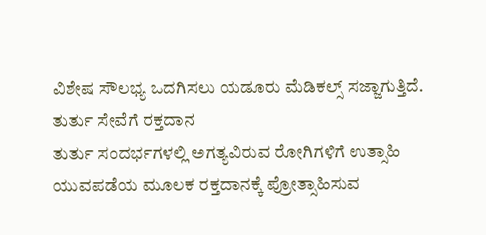ವಿಶೇಷ ಸೌಲಭ್ಯ ಒದಗಿಸಲು ಯಡೂರು ಮೆಡಿಕಲ್ಸ್ ಸಜ್ಜಾಗುತ್ತಿದೆ.
ತುರ್ತು ಸೇವೆಗೆ ರಕ್ತದಾನ
ತುರ್ತು ಸಂದರ್ಭಗಳಲ್ಲಿ ಅಗತ್ಯವಿರುವ ರೋಗಿಗಳಿಗೆ ಉತ್ಸಾಹಿ ಯುವಪಡೆಯ ಮೂಲಕ ರಕ್ತದಾನಕ್ಕೆ ಪ್ರೋತ್ಸಾಹಿಸುವ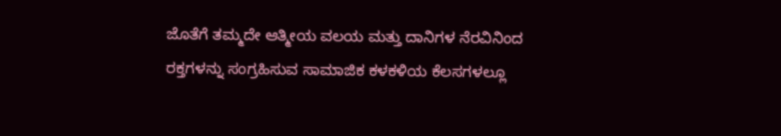ಜೊತೆಗೆ ತಮ್ಮದೇ ಆತ್ಮೀಯ ವಲಯ ಮತ್ತು ದಾನಿಗಳ ನೆರವಿನಿಂದ ರಕ್ತಗಳನ್ನು ಸಂಗ್ರಹಿಸುವ ಸಾಮಾಜಿಕ ಕಳಕಳಿಯ ಕೆಲಸಗಳಲ್ಲೂ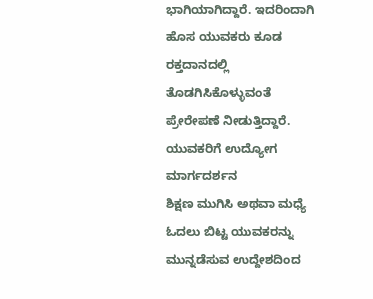ಭಾಗಿಯಾಗಿದ್ದಾರೆ. ಇದರಿಂದಾಗಿ ಹೊಸ ಯುವಕರು ಕೂಡ ರಕ್ತದಾನದಲ್ಲಿ ತೊಡಗಿಸಿಕೊಳ್ಳುವಂತೆ ಪ್ರೇರೇಪಣೆ ನೀಡುತ್ತಿದ್ದಾರೆ.
ಯುವಕರಿಗೆ ಉದ್ಯೋಗ ಮಾರ್ಗದರ್ಶನ
ಶಿಕ್ಷಣ ಮುಗಿಸಿ ಅಥವಾ ಮಧ್ಯೆ ಓದಲು ಬಿಟ್ಟ ಯುವಕರನ್ನು ಮುನ್ನಡೆಸುವ ಉದ್ದೇಶದಿಂದ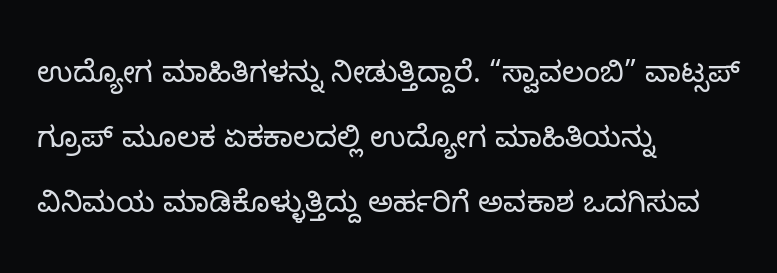ಉದ್ಯೋಗ ಮಾಹಿತಿಗಳನ್ನು ನೀಡುತ್ತಿದ್ದಾರೆ. “ಸ್ವಾವಲಂಬಿ” ವಾಟ್ಸಪ್ ಗ್ರೂಪ್ ಮೂಲಕ ಏಕಕಾಲದಲ್ಲಿ ಉದ್ಯೋಗ ಮಾಹಿತಿಯನ್ನು ವಿನಿಮಯ ಮಾಡಿಕೊಳ್ಳುತ್ತಿದ್ದು ಅರ್ಹರಿಗೆ ಅವಕಾಶ ಒದಗಿಸುವ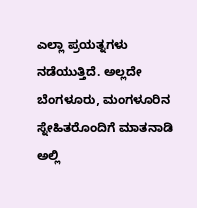ಎಲ್ಲಾ ಪ್ರಯತ್ನಗಳು ನಡೆಯುತ್ತಿದೆ. ಅಲ್ಲದೇ ಬೆಂಗಳೂರು, ಮಂಗಳೂರಿನ ಸ್ನೇಹಿತರೊಂದಿಗೆ ಮಾತನಾಡಿ ಅಲ್ಲಿ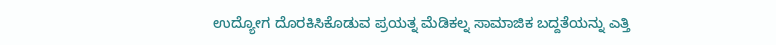ಉದ್ಯೋಗ ದೊರಕಿಸಿಕೊಡುವ ಪ್ರಯತ್ನ ಮೆಡಿಕಲ್ನ ಸಾಮಾಜಿಕ ಬದ್ದತೆಯನ್ನು ಎತ್ತಿ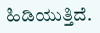ಹಿಡಿಯುತ್ತಿದೆ.